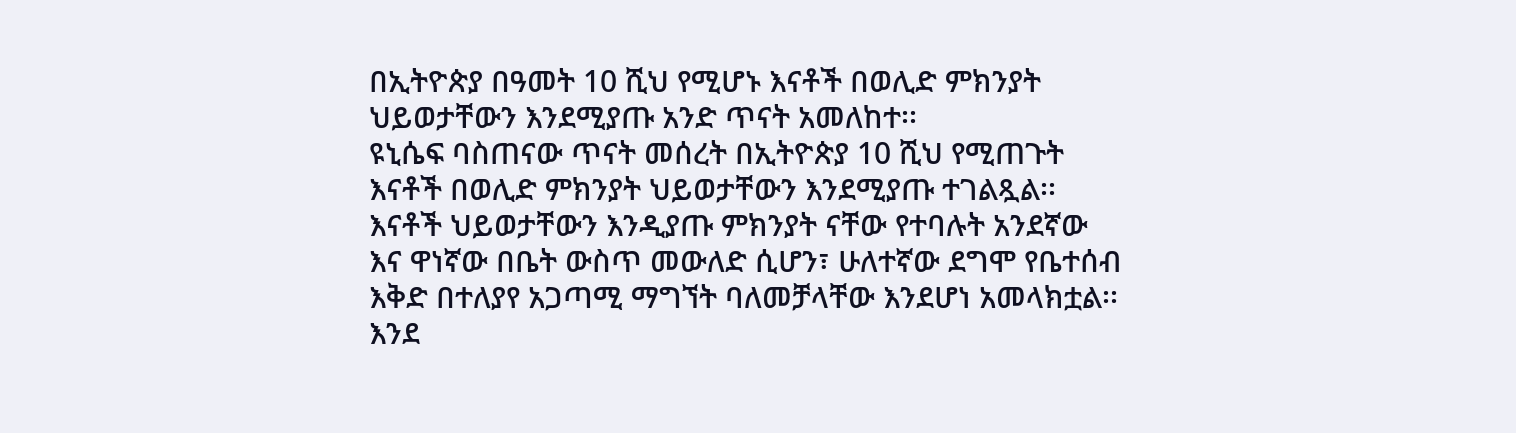በኢትዮጵያ በዓመት 10 ሺህ የሚሆኑ እናቶች በወሊድ ምክንያት ህይወታቸውን እንደሚያጡ አንድ ጥናት አመለከተ፡፡
ዩኒሴፍ ባስጠናው ጥናት መሰረት በኢትዮጵያ 10 ሺህ የሚጠጉት እናቶች በወሊድ ምክንያት ህይወታቸውን እንደሚያጡ ተገልጿል፡፡
እናቶች ህይወታቸውን እንዲያጡ ምክንያት ናቸው የተባሉት አንደኛው እና ዋነኛው በቤት ውስጥ መውለድ ሲሆን፣ ሁለተኛው ደግሞ የቤተሰብ እቅድ በተለያየ አጋጣሚ ማግኘት ባለመቻላቸው እንደሆነ አመላክቷል፡፡
እንደ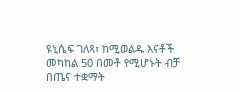ዩኒሴፍ ገለጻ፣ ከሚወልዱ እናቶች መካከል 50 በመቶ የሚሆኑት ብቻ በጤና ተቋማት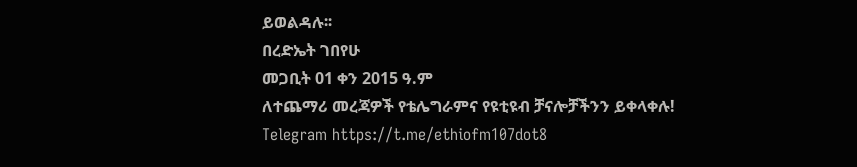ይወልዳሉ፡፡
በረድኤት ገበየሁ
መጋቢት 01 ቀን 2015 ዓ.ም
ለተጨማሪ መረጃዎች የቴሌግራምና የዩቲዩብ ቻናሎቻችንን ይቀላቀሉ!
Telegram https://t.me/ethiofm107dot8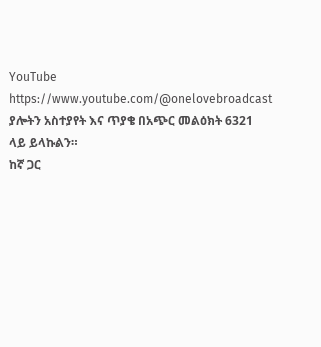YouTube https://www.youtube.com/@onelovebroadcast
ያሎትን አስተያየት እና ጥያቄ በአጭር መልዕክት 6321 ላይ ይላኩልን።
ከኛ ጋር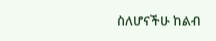ስለሆናችሁ ከልብ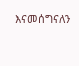እናመሰግናለን